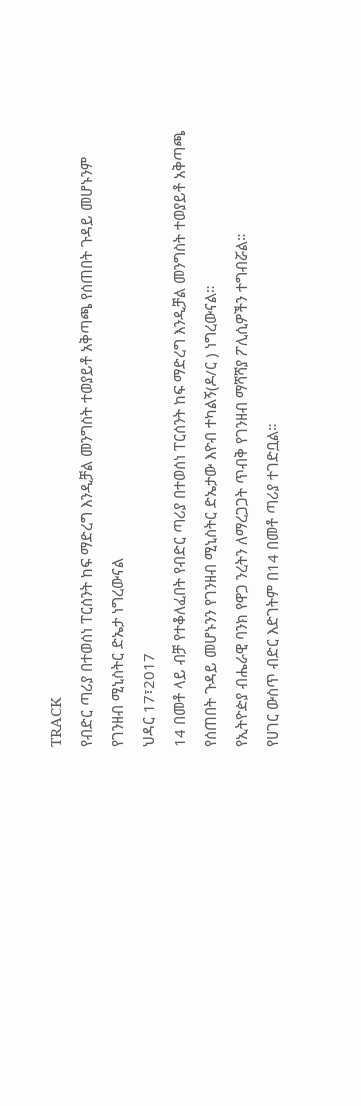TRACK
የብድር ጣሪያ በተወሰነ ፐርሰንት ከፍ ማድረግ እንዲቻል መንግስት ተወያይቶ አቅጣጫ የሰጠበት ጉዳይ መሆኑንም የገንዘብ ሚኒስትር ድኤታ ነግረውናል
ህዳር 17፣2017
14 በመቶ ላይ ብቻ የተቆለፈበት የብድር ጣሪያ በተወሰነ ፐርሰንት ከፍ ማድረግ እንዲቻል መንግስት ተወያይቶ አቅጣጫ የሰጠበት ጉዳይ መሆኑንን የገንዘብ ሚኒስትር ድኤታው እዮብ ተካልኝ(ዶ/ር ) ነግረውናል።
የኢትዮዽያ ብሔራዊ ባንክ የዋጋ ንረትን ለማረጋጋት ጥብቅ የገንዘብ ማሻሻያ ፖሊሲዎችን ተግብሯል።
የሀገር ውስጥ ብድር እድገትም በ14 በመቶ ጣሪያ ተገድቧል።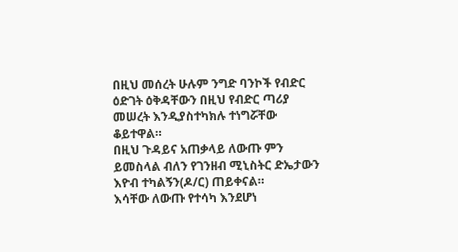በዚህ መሰረት ሁሉም ንግድ ባንኮች የብድር ዕድገት ዕቅዳቸውን በዚህ የብድር ጣሪያ መሠረት እንዲያስተካክሉ ተነግሯቸው ቆይተዋል።
በዚህ ጉዳይና አጠቃላይ ለውጡ ምን ይመስላል ብለን የገንዘብ ሚኒስትር ድኤታውን እዮብ ተካልኝን(ዶ/ር) ጠይቀናል።
እሳቸው ለውጡ የተሳካ እንደሆነ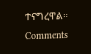ተናግረዋል።
Comments